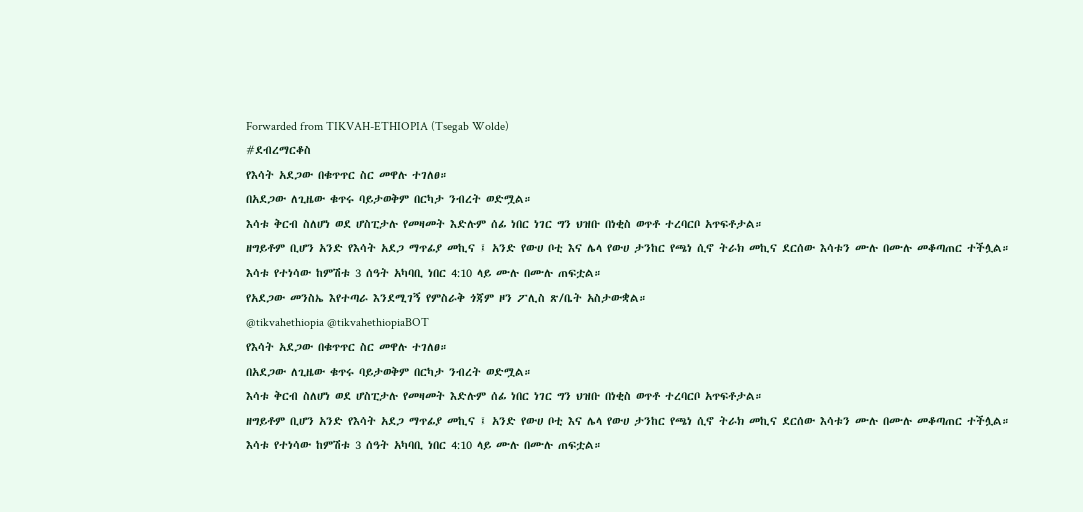Forwarded from TIKVAH-ETHIOPIA (Tsegab Wolde)
#ደብረማርቆስ
የእሳት አደጋው በቁጥጥር ስር መዋሉ ተገለፀ።
በአደጋው ለጊዜው ቁጥሩ ባይታወቅም በርካታ ንብረት ወድሟል።
እሳቱ ቅርብ ስለሆነ ወደ ሆስፒታሉ የመዛመት እድሉም ሰፊ ነበር ነገር ግን ህዝቡ በነቂስ ወጥቶ ተረባርቦ አጥፍቶታል።
ዘግይቶም ቢሆን አንድ የእሳት አደጋ ማጥፊያ መኪና ፤ አንድ የውሀ ቦቲ እና ሌላ የውሀ ታንከር የጫነ ሲኖ ትራክ መኪና ደርሰው እሳቱን ሙሉ በሙሉ መቆጣጠር ተችሏል።
እሳቱ የተነሳው ከምሽቱ 3 ሰዓት አካባቢ ነበር 4:10 ላይ ሙሉ በሙሉ ጠፍቷል።
የአደጋው መንስኤ እየተጣራ እንደሚገኝ የምስራቅ ጎጃም ዞን ፖሊስ ጽ/ቤት አስታውቋል።
@tikvahethiopia @tikvahethiopiaBOT
የእሳት አደጋው በቁጥጥር ስር መዋሉ ተገለፀ።
በአደጋው ለጊዜው ቁጥሩ ባይታወቅም በርካታ ንብረት ወድሟል።
እሳቱ ቅርብ ስለሆነ ወደ ሆስፒታሉ የመዛመት እድሉም ሰፊ ነበር ነገር ግን ህዝቡ በነቂስ ወጥቶ ተረባርቦ አጥፍቶታል።
ዘግይቶም ቢሆን አንድ የእሳት አደጋ ማጥፊያ መኪና ፤ አንድ የውሀ ቦቲ እና ሌላ የውሀ ታንከር የጫነ ሲኖ ትራክ መኪና ደርሰው እሳቱን ሙሉ በሙሉ መቆጣጠር ተችሏል።
እሳቱ የተነሳው ከምሽቱ 3 ሰዓት አካባቢ ነበር 4:10 ላይ ሙሉ በሙሉ ጠፍቷል።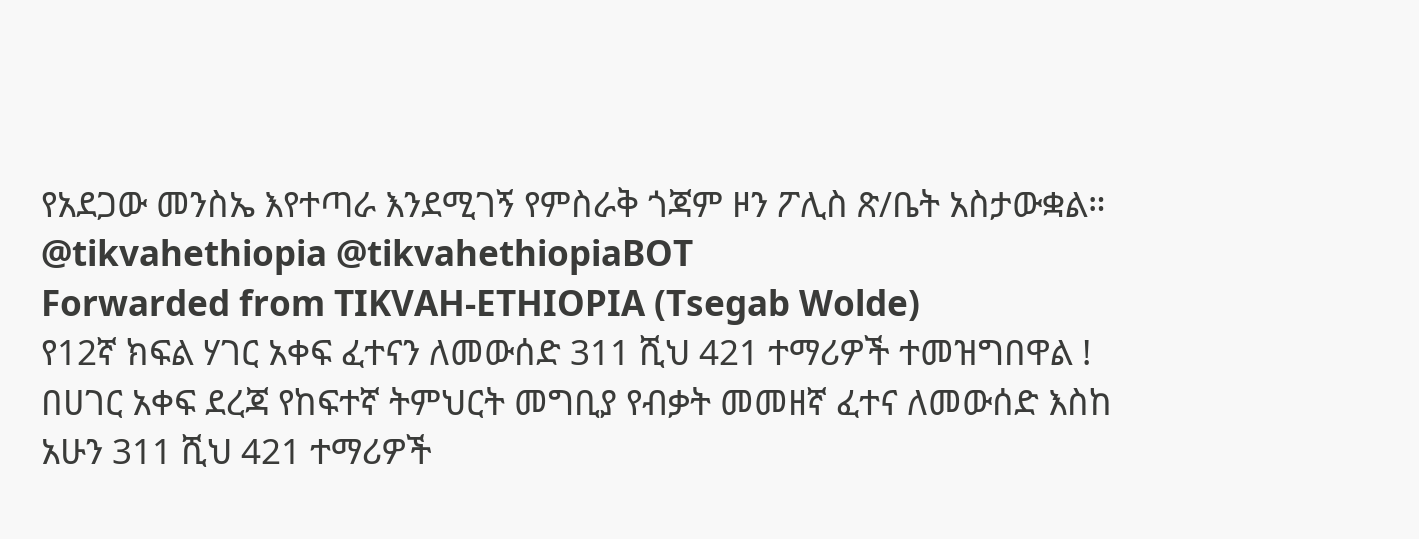የአደጋው መንስኤ እየተጣራ እንደሚገኝ የምስራቅ ጎጃም ዞን ፖሊስ ጽ/ቤት አስታውቋል።
@tikvahethiopia @tikvahethiopiaBOT
Forwarded from TIKVAH-ETHIOPIA (Tsegab Wolde)
የ12ኛ ክፍል ሃገር አቀፍ ፈተናን ለመውሰድ 311 ሺህ 421 ተማሪዎች ተመዝግበዋል !
በሀገር አቀፍ ደረጃ የከፍተኛ ትምህርት መግቢያ የብቃት መመዘኛ ፈተና ለመውሰድ እስከ አሁን 311 ሺህ 421 ተማሪዎች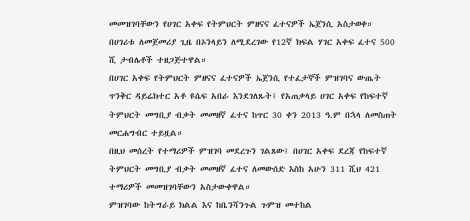መመዝገባቸውን የሀገር አቀፍ የትምህርት ምዘናና ፈተናዎች ኤጀንሲ አስታወቀ።
በሀገሪቱ ለመጀመሪያ ጊዜ በኦንላይን ለሚደረገው የ12ኛ ክፍል ሃገር አቀፍ ፈተና 500 ሺ ታብሌቶች ተዘጋጅተዋል።
በሀገር አቀፍ የትምህርት ምዘናና ፈተናዎች ኤጀንሲ የተፈታኞች ምዝገባና ውጤት ጥንቅር ዳይሬክተር አቶ ዩሴፍ አበራ እንደገለጹት፤ የአጠቃላይ ሀገር አቀፍ የከፍተኛ ትምህርት መግቢያ ብቃት መመዘኛ ፈተና ከጥር 30 ቀን 2013 ዓ.ም በኋላ ለመስጠት መርሐግብር ተይዟል።
በዚህ መሰረት የተማሪዎች ምዝገባ መደረጉን ገልጸው፤ በሀገር አቀፍ ደረጃ የከፍተኛ ትምህርት መግቢያ ብቃት መመዘኛ ፈተና ለመውሰድ እስከ አሁን 311 ሺህ 421 ተማሪዎች መመዝገባቸውን አስታውቀዋል።
ምዝገባው ከትግራይ ክልል እና ከቤንሻንጉል ጉምዝ መተከል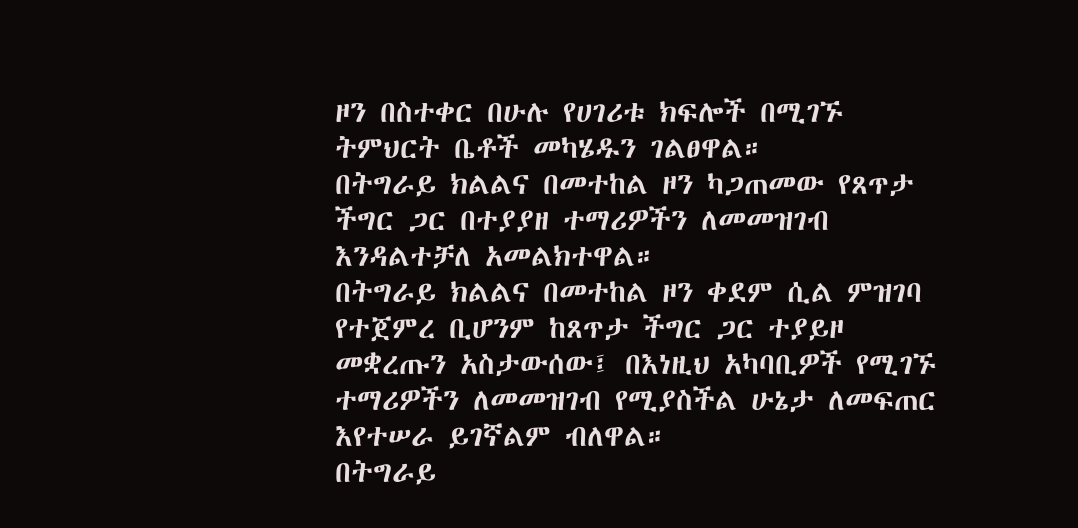ዞን በስተቀር በሁሉ የሀገሪቱ ክፍሎች በሚገኙ ትምህርት ቤቶች መካሄዱን ገልፀዋል።
በትግራይ ክልልና በመተከል ዞን ካጋጠመው የጸጥታ ችግር ጋር በተያያዘ ተማሪዎችን ለመመዝገብ እንዳልተቻለ አመልክተዋል።
በትግራይ ክልልና በመተከል ዞን ቀደም ሲል ምዝገባ የተጀምረ ቢሆንም ከጸጥታ ችግር ጋር ተያይዞ መቋረጡን አስታውሰው፤ በእነዚህ አካባቢዎች የሚገኙ ተማሪዎችን ለመመዝገብ የሚያስችል ሁኔታ ለመፍጠር እየተሠራ ይገኛልም ብለዋል።
በትግራይ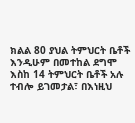ክልል 80 ያህል ትምህርት ቤቶች እንዲሁም በመተከል ደግሞ እስከ 14 ትምህርት ቤቶች አሉ ተብሎ ይገመታል፣ በእነዚህ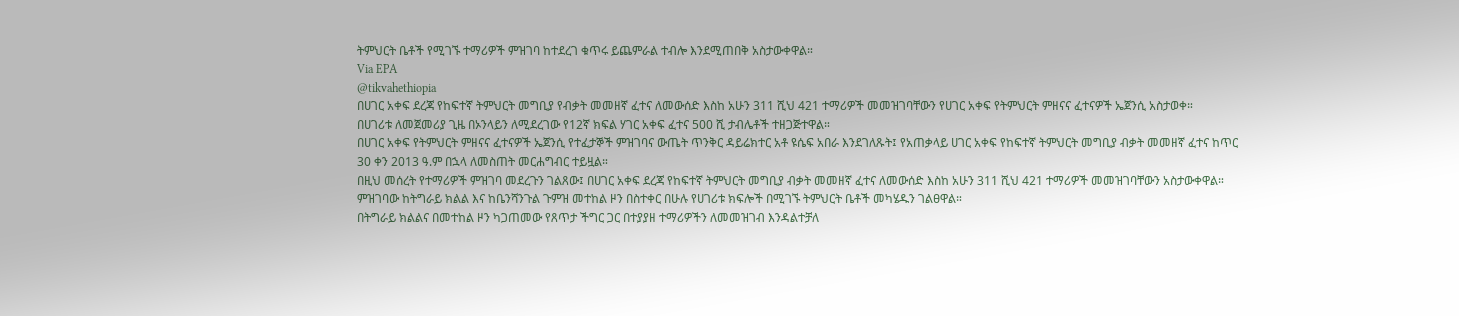ትምህርት ቤቶች የሚገኙ ተማሪዎች ምዝገባ ከተደረገ ቁጥሩ ይጨምራል ተብሎ እንደሚጠበቅ አስታውቀዋል።
Via EPA
@tikvahethiopia
በሀገር አቀፍ ደረጃ የከፍተኛ ትምህርት መግቢያ የብቃት መመዘኛ ፈተና ለመውሰድ እስከ አሁን 311 ሺህ 421 ተማሪዎች መመዝገባቸውን የሀገር አቀፍ የትምህርት ምዘናና ፈተናዎች ኤጀንሲ አስታወቀ።
በሀገሪቱ ለመጀመሪያ ጊዜ በኦንላይን ለሚደረገው የ12ኛ ክፍል ሃገር አቀፍ ፈተና 500 ሺ ታብሌቶች ተዘጋጅተዋል።
በሀገር አቀፍ የትምህርት ምዘናና ፈተናዎች ኤጀንሲ የተፈታኞች ምዝገባና ውጤት ጥንቅር ዳይሬክተር አቶ ዩሴፍ አበራ እንደገለጹት፤ የአጠቃላይ ሀገር አቀፍ የከፍተኛ ትምህርት መግቢያ ብቃት መመዘኛ ፈተና ከጥር 30 ቀን 2013 ዓ.ም በኋላ ለመስጠት መርሐግብር ተይዟል።
በዚህ መሰረት የተማሪዎች ምዝገባ መደረጉን ገልጸው፤ በሀገር አቀፍ ደረጃ የከፍተኛ ትምህርት መግቢያ ብቃት መመዘኛ ፈተና ለመውሰድ እስከ አሁን 311 ሺህ 421 ተማሪዎች መመዝገባቸውን አስታውቀዋል።
ምዝገባው ከትግራይ ክልል እና ከቤንሻንጉል ጉምዝ መተከል ዞን በስተቀር በሁሉ የሀገሪቱ ክፍሎች በሚገኙ ትምህርት ቤቶች መካሄዱን ገልፀዋል።
በትግራይ ክልልና በመተከል ዞን ካጋጠመው የጸጥታ ችግር ጋር በተያያዘ ተማሪዎችን ለመመዝገብ እንዳልተቻለ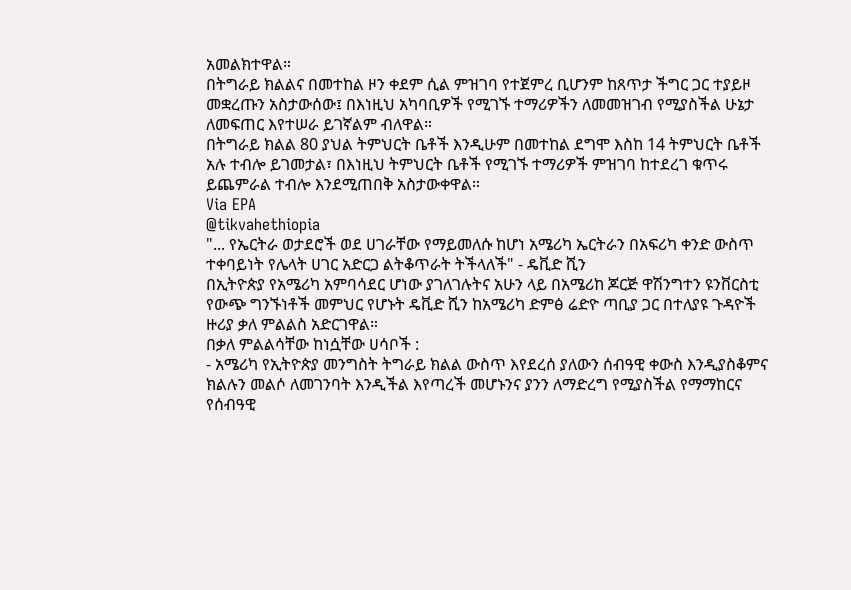አመልክተዋል።
በትግራይ ክልልና በመተከል ዞን ቀደም ሲል ምዝገባ የተጀምረ ቢሆንም ከጸጥታ ችግር ጋር ተያይዞ መቋረጡን አስታውሰው፤ በእነዚህ አካባቢዎች የሚገኙ ተማሪዎችን ለመመዝገብ የሚያስችል ሁኔታ ለመፍጠር እየተሠራ ይገኛልም ብለዋል።
በትግራይ ክልል 80 ያህል ትምህርት ቤቶች እንዲሁም በመተከል ደግሞ እስከ 14 ትምህርት ቤቶች አሉ ተብሎ ይገመታል፣ በእነዚህ ትምህርት ቤቶች የሚገኙ ተማሪዎች ምዝገባ ከተደረገ ቁጥሩ ይጨምራል ተብሎ እንደሚጠበቅ አስታውቀዋል።
Via EPA
@tikvahethiopia
"... የኤርትራ ወታደሮች ወደ ሀገራቸው የማይመለሱ ከሆነ አሜሪካ ኤርትራን በአፍሪካ ቀንድ ውስጥ ተቀባይነት የሌላት ሀገር አድርጋ ልትቆጥራት ትችላለች" - ዴቪድ ሺን
በኢትዮጵያ የአሜሪካ አምባሳደር ሆነው ያገለገሉትና አሁን ላይ በአሜሪከ ጆርጅ ዋሽንግተን ዩንቨርስቲ የውጭ ግንኙነቶች መምህር የሆኑት ዴቪድ ሺን ከአሜሪካ ድምፅ ሬድዮ ጣቢያ ጋር በተለያዩ ጉዳዮች ዙሪያ ቃለ ምልልስ አድርገዋል።
በቃለ ምልልሳቸው ከነሷቸው ሀሳቦች :
- አሜሪካ የኢትዮጵያ መንግስት ትግራይ ክልል ውስጥ እየደረሰ ያለውን ሰብዓዊ ቀውስ እንዲያስቆምና ክልሉን መልሶ ለመገንባት እንዲችል እየጣረች መሆኑንና ያንን ለማድረግ የሚያስችል የማማከርና የሰብዓዊ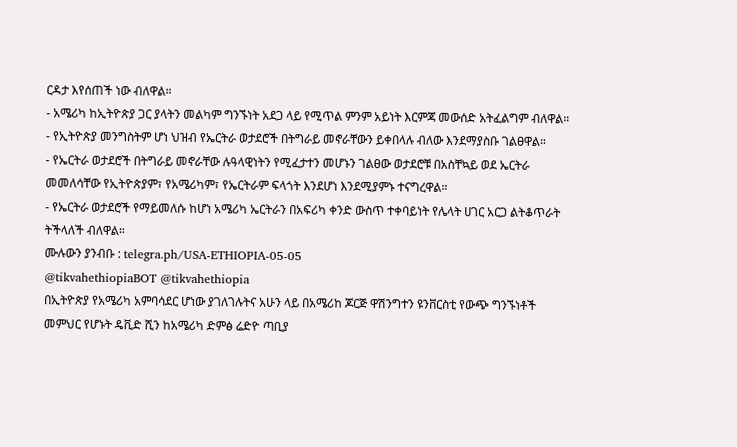ርዳታ እየሰጠች ነው ብለዋል።
- አሜሪካ ከኢትዮጵያ ጋር ያላትን መልካም ግንኙነት አደጋ ላይ የሚጥል ምንም አይነት እርምጃ መውሰድ አትፈልግም ብለዋል።
- የኢትዮጵያ መንግስትም ሆነ ህዝብ የኤርትራ ወታደሮች በትግራይ መኖራቸውን ይቀበላሉ ብለው እንደማያስቡ ገልፀዋል።
- የኤርትራ ወታደሮች በትግራይ መኖራቸው ሉዓላዊነትን የሚፈታተን መሆኑን ገልፀው ወታደሮቹ በአስቸኳይ ወደ ኤርትራ መመለሳቸው የኢትዮጵያም፣ የአሜሪካም፣ የኤርትራም ፍላጎት እንደሆነ እንደሚያምኑ ተናግረዋል።
- የኤርትራ ወታደሮች የማይመለሱ ከሆነ አሜሪካ ኤርትራን በአፍሪካ ቀንድ ውስጥ ተቀባይነት የሌላት ሀገር አርጋ ልትቆጥራት ትችላለች ብለዋል።
ሙሉውን ያንብቡ : telegra.ph/USA-ETHIOPIA-05-05
@tikvahethiopiaBOT @tikvahethiopia
በኢትዮጵያ የአሜሪካ አምባሳደር ሆነው ያገለገሉትና አሁን ላይ በአሜሪከ ጆርጅ ዋሽንግተን ዩንቨርስቲ የውጭ ግንኙነቶች መምህር የሆኑት ዴቪድ ሺን ከአሜሪካ ድምፅ ሬድዮ ጣቢያ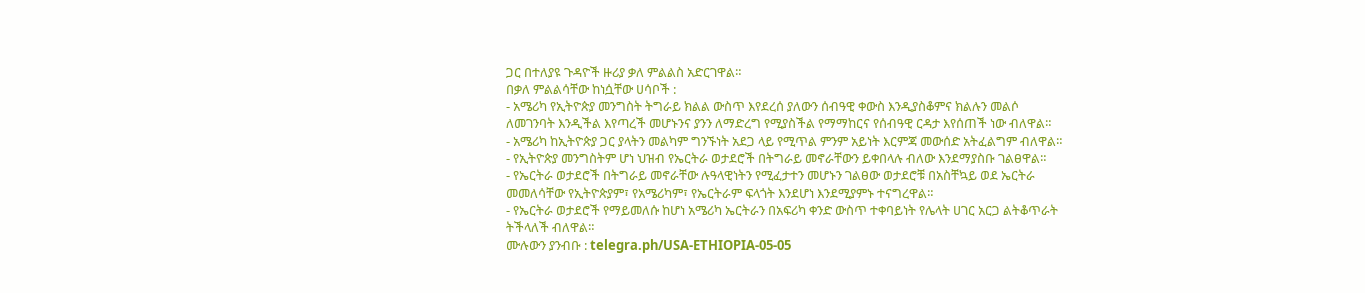ጋር በተለያዩ ጉዳዮች ዙሪያ ቃለ ምልልስ አድርገዋል።
በቃለ ምልልሳቸው ከነሷቸው ሀሳቦች :
- አሜሪካ የኢትዮጵያ መንግስት ትግራይ ክልል ውስጥ እየደረሰ ያለውን ሰብዓዊ ቀውስ እንዲያስቆምና ክልሉን መልሶ ለመገንባት እንዲችል እየጣረች መሆኑንና ያንን ለማድረግ የሚያስችል የማማከርና የሰብዓዊ ርዳታ እየሰጠች ነው ብለዋል።
- አሜሪካ ከኢትዮጵያ ጋር ያላትን መልካም ግንኙነት አደጋ ላይ የሚጥል ምንም አይነት እርምጃ መውሰድ አትፈልግም ብለዋል።
- የኢትዮጵያ መንግስትም ሆነ ህዝብ የኤርትራ ወታደሮች በትግራይ መኖራቸውን ይቀበላሉ ብለው እንደማያስቡ ገልፀዋል።
- የኤርትራ ወታደሮች በትግራይ መኖራቸው ሉዓላዊነትን የሚፈታተን መሆኑን ገልፀው ወታደሮቹ በአስቸኳይ ወደ ኤርትራ መመለሳቸው የኢትዮጵያም፣ የአሜሪካም፣ የኤርትራም ፍላጎት እንደሆነ እንደሚያምኑ ተናግረዋል።
- የኤርትራ ወታደሮች የማይመለሱ ከሆነ አሜሪካ ኤርትራን በአፍሪካ ቀንድ ውስጥ ተቀባይነት የሌላት ሀገር አርጋ ልትቆጥራት ትችላለች ብለዋል።
ሙሉውን ያንብቡ : telegra.ph/USA-ETHIOPIA-05-05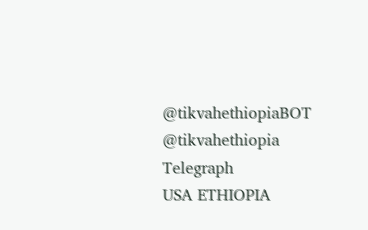@tikvahethiopiaBOT @tikvahethiopia
Telegraph
USA ETHIOPIA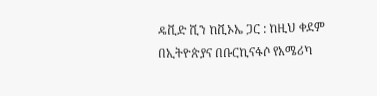ዴቪድ ሺን ከቪኦኤ ጋር : ከዚህ ቀደም በኢትዮጵያና በቡርኪናፋሶ የአሜሪካ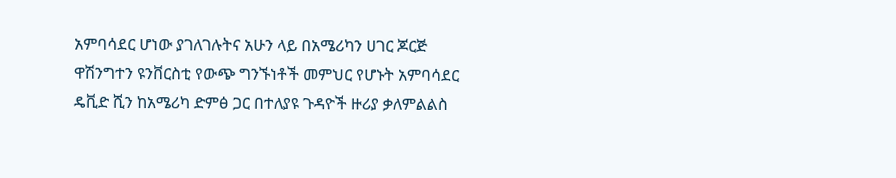አምባሳደር ሆነው ያገለገሉትና አሁን ላይ በአሜሪካን ሀገር ጆርጅ ዋሽንግተን ዩንቨርስቲ የውጭ ግንኙነቶች መምህር የሆኑት አምባሳደር ዴቪድ ሺን ከአሜሪካ ድምፅ ጋር በተለያዩ ጉዳዮች ዙሪያ ቃለምልልስ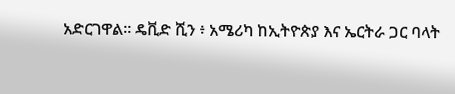አድርገዋል። ዴቪድ ሺን ፥ አሜሪካ ከኢትዮጵያ እና ኤርትራ ጋር ባላት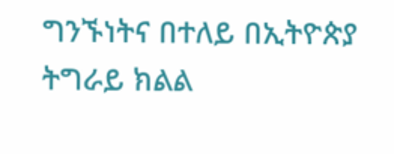ግንኙነትና በተለይ በኢትዮጵያ ትግራይ ክልል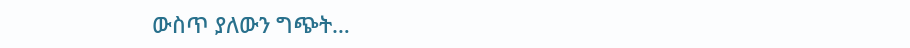ውስጥ ያለውን ግጭት…